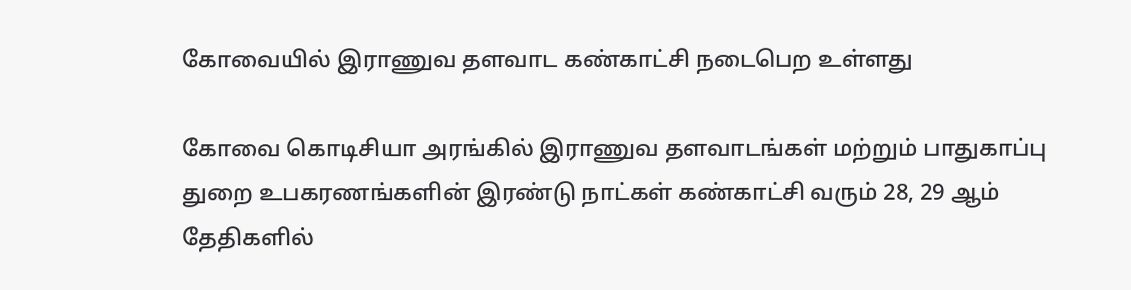கோவையில் இராணுவ தளவாட கண்காட்சி நடைபெற உள்ளது

கோவை கொடிசியா அரங்கில் இராணுவ தளவாடங்கள் மற்றும் பாதுகாப்பு துறை உபகரணங்களின் இரண்டு நாட்கள் கண்காட்சி வரும் 28, 29 ஆம் தேதிகளில்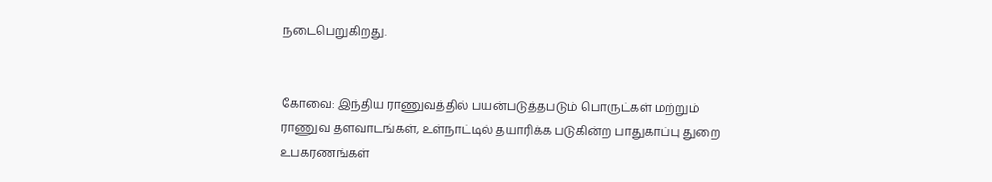நடைபெறுகிறது.


கோவை: இந்திய ராணுவத்தில் பயன்படுத்தபடும் பொருட்கள் மற்றும் ராணுவ தளவாடங்கள், உள்நாட்டில் தயாரிக்க படுகின்ற பாதுகாப்பு துறை உபகரணங்கள்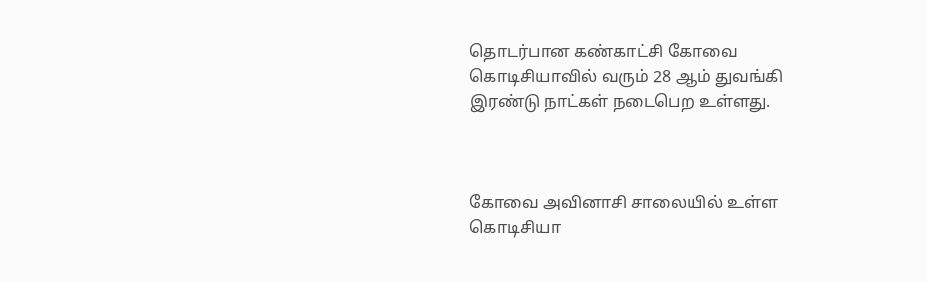தொடர்பான கண்காட்சி கோவை கொடிசியாவில் வரும் 28 ஆம் துவங்கி இரண்டு நாட்கள் நடைபெற உள்ளது.



கோவை அவினாசி சாலையில் உள்ள கொடிசியா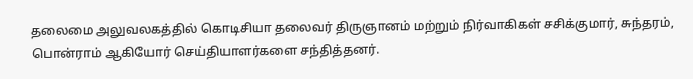தலைமை அலுவலகத்தில் கொடிசியா தலைவர் திருஞானம் மற்றும் நிர்வாகிகள் சசிக்குமார், சுந்தரம், பொன்ராம் ஆகியோர் செய்தியாளர்களை சந்தித்தனர்.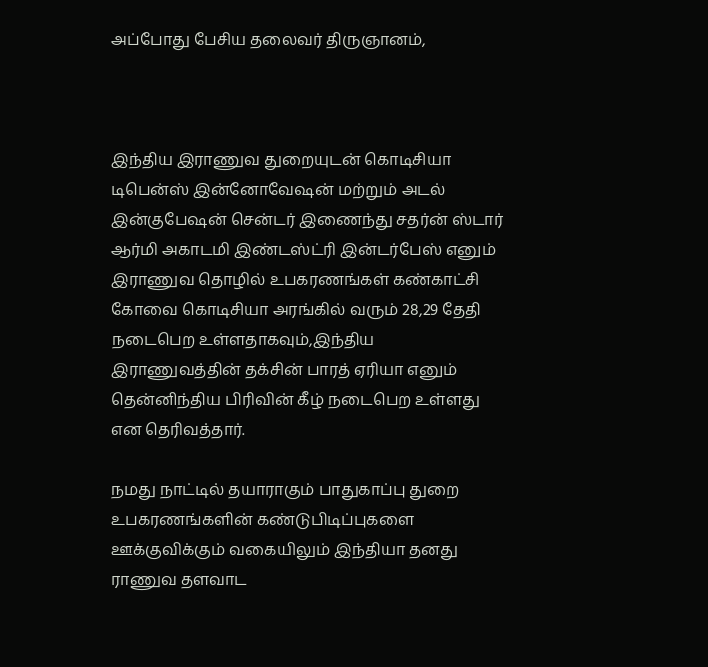அப்போது பேசிய தலைவர் திருஞானம்,



இந்திய இராணுவ துறையுடன் கொடிசியா டிபென்ஸ் இன்னோவேஷன் மற்றும் அடல் இன்குபேஷன் சென்டர் இணைந்து சதர்ன் ஸ்டார் ஆர்மி அகாடமி இண்டஸ்ட்ரி இன்டர்பேஸ் எனும் இராணுவ தொழில் உபகரணங்கள் கண்காட்சி கோவை கொடிசியா அரங்கில் வரும் 28,29 தேதி நடைபெற உள்ளதாகவும்,இந்திய இராணுவத்தின் தக்சின் பாரத் ஏரியா எனும் தென்னிந்திய பிரிவின் கீழ் நடைபெற உள்ளது என தெரிவத்தார்.

நமது நாட்டில் தயாராகும் பாதுகாப்பு துறை உபகரணங்களின் கண்டுபிடிப்புகளை ஊக்குவிக்கும் வகையிலும் இந்தியா தனது ராணுவ தளவாட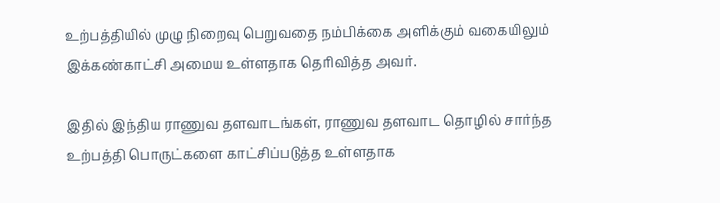உற்பத்தியில் முழு நிறைவு பெறுவதை நம்பிக்கை அளிக்கும் வகையிலும் இக்கண்காட்சி அமைய உள்ளதாக தெரிவித்த அவர்.

இதில் இந்திய ராணுவ தளவாடங்கள், ராணுவ தளவாட தொழில் சார்ந்த உற்பத்தி பொருட்களை காட்சிப்படுத்த உள்ளதாக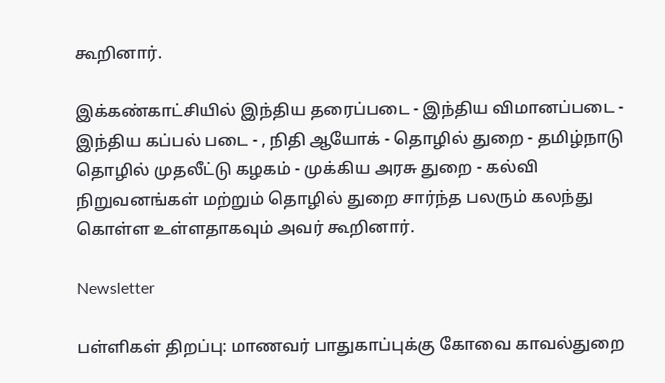கூறினார்.

இக்கண்காட்சியில் இந்திய தரைப்படை - இந்திய விமானப்படை - இந்திய கப்பல் படை - , நிதி ஆயோக் - தொழில் துறை - தமிழ்நாடு தொழில் முதலீட்டு கழகம் - முக்கிய அரசு துறை - கல்வி நிறுவனங்கள் மற்றும் தொழில் துறை சார்ந்த பலரும் கலந்து கொள்ள உள்ளதாகவும் அவர் கூறினார்.

Newsletter

பள்ளிகள் திறப்பு: மாணவர் பாதுகாப்புக்கு கோவை காவல்துறை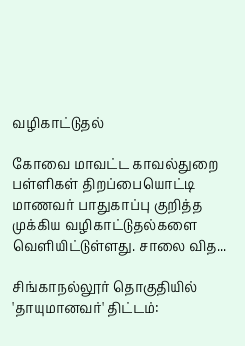வழிகாட்டுதல்

கோவை மாவட்ட காவல்துறை பள்ளிகள் திறப்பையொட்டி மாணவர் பாதுகாப்பு குறித்த முக்கிய வழிகாட்டுதல்களை வெளியிட்டுள்ளது. சாலை வித...

சிங்காநல்லூர் தொகுதியில் 'தாயுமானவர்' திட்டம்: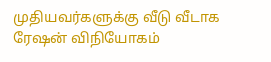முதியவர்களுக்கு வீடு வீடாக ரேஷன் விநியோகம்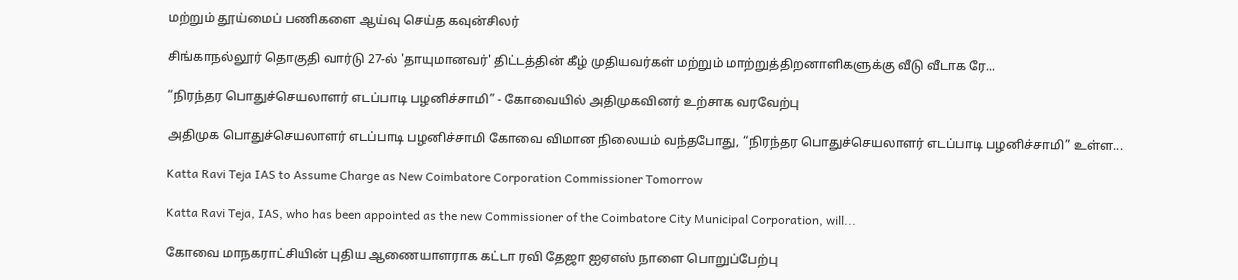மற்றும் தூய்மைப் பணிகளை ஆய்வு செய்த கவுன்சிலர்

சிங்காநல்லூர் தொகுதி வார்டு 27-ல் 'தாயுமானவர்' திட்டத்தின் கீழ் முதியவர்கள் மற்றும் மாற்றுத்திறனாளிகளுக்கு வீடு வீடாக ரே...

“நிரந்தர பொதுச்செயலாளர் எடப்பாடி பழனிச்சாமி” - கோவையில் அதிமுகவினர் உற்சாக வரவேற்பு

அதிமுக பொதுச்செயலாளர் எடப்பாடி பழனிச்சாமி கோவை விமான நிலையம் வந்தபோது, “நிரந்தர பொதுச்செயலாளர் எடப்பாடி பழனிச்சாமி” உள்ள...

Katta Ravi Teja IAS to Assume Charge as New Coimbatore Corporation Commissioner Tomorrow

Katta Ravi Teja, IAS, who has been appointed as the new Commissioner of the Coimbatore City Municipal Corporation, will...

கோவை மாநகராட்சியின் புதிய ஆணையாளராக கட்டா ரவி தேஜா ஐஏஎஸ் நாளை பொறுப்பேற்பு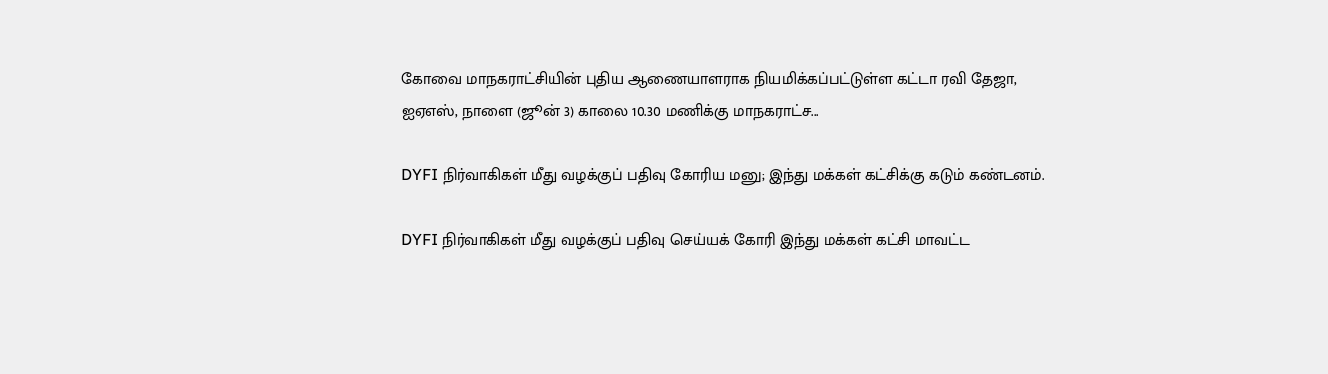கோவை மாநகராட்சியின் புதிய ஆணையாளராக நியமிக்கப்பட்டுள்ள கட்டா ரவி தேஜா, ஐஏஎஸ், நாளை (ஜூன் 3) காலை 10.30 மணிக்கு மாநகராட்ச...

DYFI நிர்வாகிகள் மீது வழக்குப் பதிவு கோரிய மனு; இந்து மக்கள் கட்சிக்கு கடும் கண்டனம்.

DYFI நிர்வாகிகள் மீது வழக்குப் பதிவு செய்யக் கோரி இந்து மக்கள் கட்சி மாவட்ட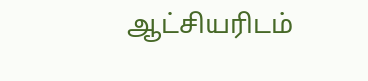ஆட்சியரிடம்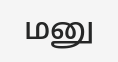மனு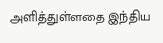அளித்துள்ளதை இந்திய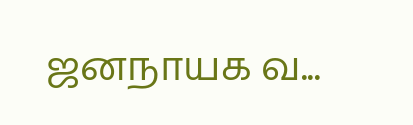ஜனநாயக வ...